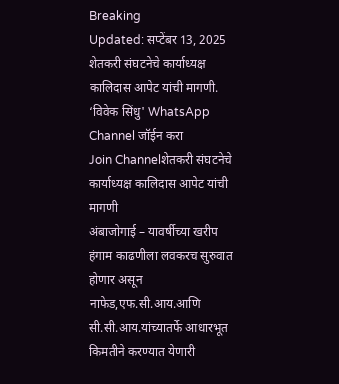Breaking
Updated: सप्टेंबर 13, 2025
शेतकरी संघटनेचे कार्याध्यक्ष कालिदास आपेट यांची मागणी.
‘विवेक सिंधु' WhatsApp Channel जॉईन करा
Join Channelशेतकरी संघटनेचे कार्याध्यक्ष कालिदास आपेट यांची मागणी
अंबाजोगाई – यावर्षीच्या खरीप हंगाम काढणीला लवकरच सुरुवात होणार असून नाफेड,एफ.सी.आय.आणि सी.सी.आय.यांच्यातर्फे आधारभूत किमतीने करण्यात येणारी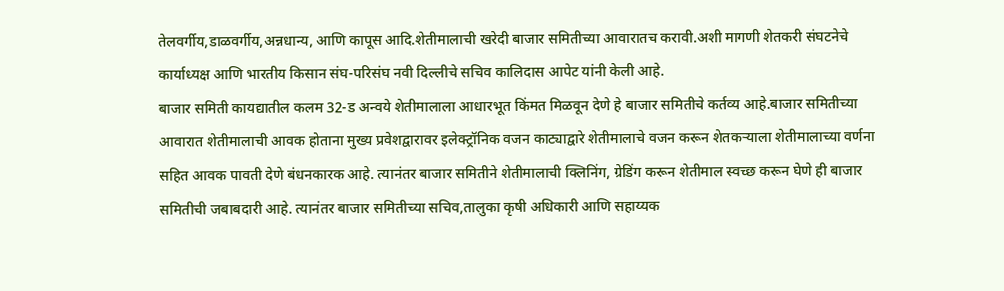तेलवर्गीय,डाळवर्गीय,अन्नधान्य, आणि कापूस आदि.शेतीमालाची खरेदी बाजार समितीच्या आवारातच करावी.अशी मागणी शेतकरी संघटनेचे कार्याध्यक्ष आणि भारतीय किसान संघ-परिसंघ नवी दिल्लीचे सचिव कालिदास आपेट यांनी केली आहे.
बाजार समिती कायद्यातील कलम 32-ड अन्वये शेतीमालाला आधारभूत किंमत मिळवून देणे हे बाजार समितीचे कर्तव्य आहे.बाजार समितीच्या आवारात शेतीमालाची आवक होताना मुख्य प्रवेशद्वारावर इलेक्ट्रॉनिक वजन काट्याद्वारे शेतीमालाचे वजन करून शेतकऱ्याला शेतीमालाच्या वर्णना सहित आवक पावती देणे बंधनकारक आहे. त्यानंतर बाजार समितीने शेतीमालाची क्लिनिंग, ग्रेडिंग करून शेतीमाल स्वच्छ करून घेणे ही बाजार समितीची जबाबदारी आहे. त्यानंतर बाजार समितीच्या सचिव,तालुका कृषी अधिकारी आणि सहाय्यक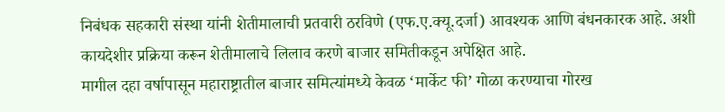निबंधक सहकारी संस्था यांनी शेतीमालाची प्रतवारी ठरविणे (एफ.ए.क्यू.दर्जा) आवश्यक आणि बंधनकारक आहे. अशी कायदेशीर प्रक्रिया करून शेतीमालाचे लिलाव करणे बाजार समितीकडून अपेक्षित आहे.
मागील दहा वर्षापासून महाराष्ट्रातील बाजार समित्यांमध्ये केवळ ‘मार्केट फी’ गोळा करण्याचा गोरख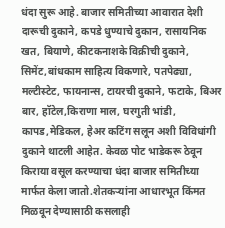धंदा सुरू आहे. बाजार समितीच्या आवारात देशी दारूची दुकाने, कपडे धुण्याचे दुकान, रासायनिक खत, बियाणे, कीटकनाशके विक्रीची दुकाने, सिमेंट,बांधकाम साहित्य विकणारे, पतपेढ्या, मल्टीस्टेट, फायनान्स, टायरची दुकाने, फटाके, बिअर बार, हॉटेल,किराणा माल, घरगुती भांडी, कापड,मेडिकल, हेअर कटिंग सलून अशी विविधांगी दुकाने थाटली आहेत. केवळ पोट भाडेकरू ठेवून किराया वसूल करण्याचा धंदा बाजार समितीच्या मार्फत केला जातो.शेतकऱ्यांना आधारभूत किंमत मिळवून देण्यासाठी कसलाही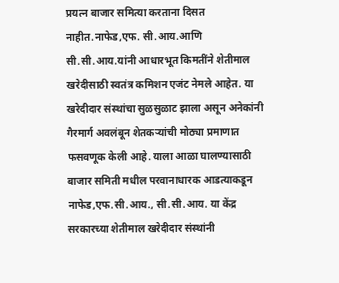प्रयत्न बाजार समित्या करताना दिसत नाहीत.नाफेड,एफ. सी.आय.आणि सी.सी.आय.यांनी आधारभूत किमतींने शेतीमाल खरेदीसाठी स्वतंत्र कमिशन एजंट नेमले आहेत. या खरेदीदार संस्थांचा सुळसुळाट झाला असून अनेकांनी गैरमार्ग अवलंबून शेतकऱ्यांची मोठ्या प्रमाणात फसवणूक केली आहे. याला आळा घालण्यासाठी बाजार समिती मधील परवानाधारक आडत्याकडून नाफेड,एफ.सी.आय., सी.सी.आय. या केंद्र सरकारच्या शेतीमाल खरेदीदार संस्थांनी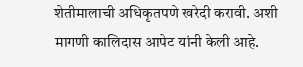शेतीमालाची अधिकृतपणे खरेदी करावी. अशी मागणी कालिदास आपेट यांनी केली आहे.